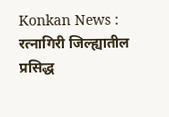Konkan News : रत्नागिरी जिल्ह्यातील प्रसिद्ध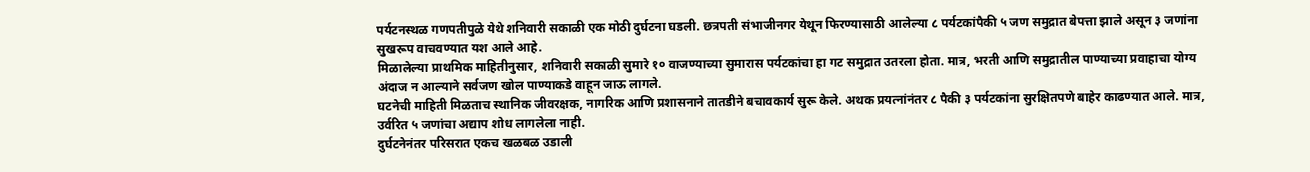पर्यटनस्थळ गणपतीपुळे येथे शनिवारी सकाळी एक मोठी दुर्घटना घडली. छत्रपती संभाजीनगर येथून फिरण्यासाठी आलेल्या ८ पर्यटकांपैकी ५ जण समुद्रात बेपत्ता झाले असून ३ जणांना सुखरूप वाचवण्यात यश आले आहे.
मिळालेल्या प्राथमिक माहितीनुसार, शनिवारी सकाळी सुमारे १० वाजण्याच्या सुमारास पर्यटकांचा हा गट समुद्रात उतरला होता. मात्र, भरती आणि समुद्रातील पाण्याच्या प्रवाहाचा योग्य अंदाज न आल्याने सर्वजण खोल पाण्याकडे वाहून जाऊ लागले.
घटनेची माहिती मिळताच स्थानिक जीवरक्षक, नागरिक आणि प्रशासनाने तातडीने बचावकार्य सुरू केले. अथक प्रयत्नांनंतर ८ पैकी ३ पर्यटकांना सुरक्षितपणे बाहेर काढण्यात आले. मात्र, उर्वरित ५ जणांचा अद्याप शोध लागलेला नाही.
दुर्घटनेनंतर परिसरात एकच खळबळ उडाली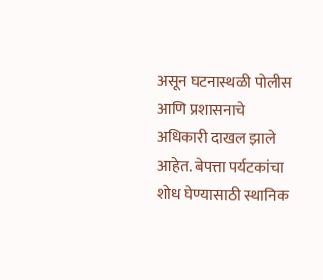असून घटनास्थळी पोलीस आणि प्रशासनाचे अधिकारी दाखल झाले आहेत. बेपत्ता पर्यटकांचा शोध घेण्यासाठी स्थानिक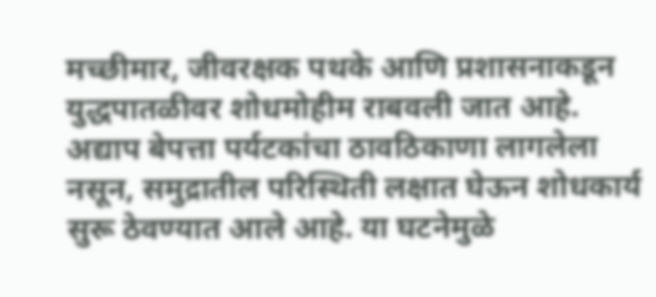मच्छीमार, जीवरक्षक पथके आणि प्रशासनाकडून युद्धपातळीवर शोधमोहीम राबवली जात आहे.
अद्याप बेपत्ता पर्यटकांचा ठावठिकाणा लागलेला नसून, समुद्रातील परिस्थिती लक्षात घेऊन शोधकार्य सुरू ठेवण्यात आले आहे. या घटनेमुळे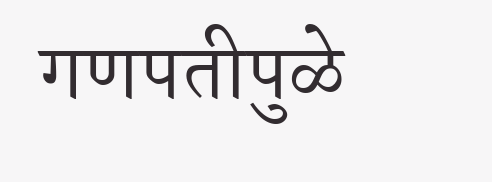गणपतीपुळे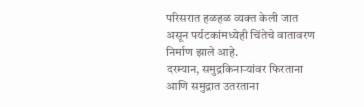परिसरात हळहळ व्यक्त केली जात असून पर्यटकांमध्येही चिंतेचे वातावरण निर्माण झाले आहे.
दरम्यान, समुद्रकिनाऱ्यांवर फिरताना आणि समुद्रात उतरताना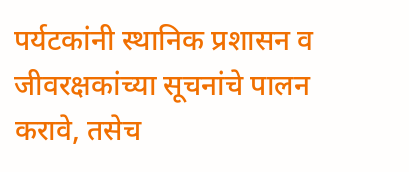पर्यटकांनी स्थानिक प्रशासन व जीवरक्षकांच्या सूचनांचे पालन करावे, तसेच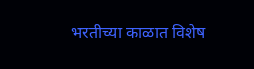भरतीच्या काळात विशेष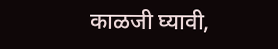काळजी घ्यावी,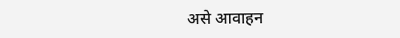असे आवाहन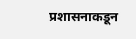प्रशासनाकडून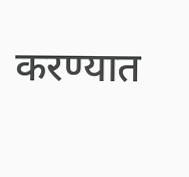करण्यात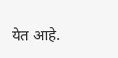येत आहे.